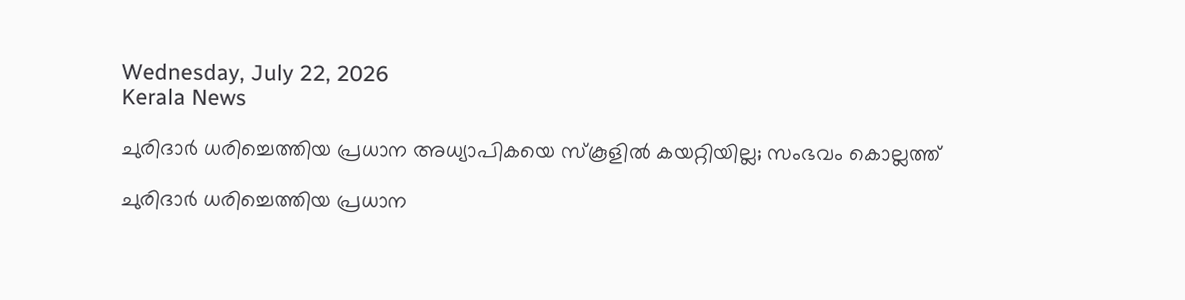Wednesday, July 22, 2026
Kerala News

ചുരിദാര്‍ ധരിച്ചെത്തിയ പ്രധാന അധ്യാപികയെ സ്‌കൂളില്‍ കയറ്റിയില്ല; സംഭവം കൊല്ലത്ത്

ചുരിദാര്‍ ധരിച്ചെത്തിയ പ്രധാന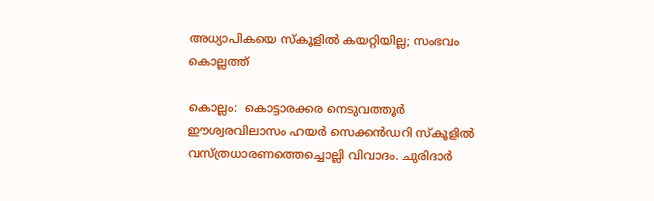അധ്യാപികയെ സ്‌കൂളില്‍ കയറ്റിയില്ല; സംഭവം കൊല്ലത്ത്

കൊല്ലം:  കൊട്ടാരക്കര നെടുവത്തൂര്‍ ഈശ്വരവിലാസം ഹയര്‍ സെക്കന്‍ഡറി സ്‌കൂളില്‍ വസ്ത്രധാരണത്തെച്ചൊല്ലി വിവാദം. ചുരിദാര്‍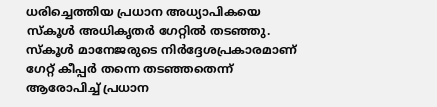ധരിച്ചെത്തിയ പ്രധാന അധ്യാപികയെ സ്‌കൂള്‍ അധികൃതര്‍ ഗേറ്റില്‍ തടഞ്ഞു. സ്‌കൂള്‍ മാനേജരുടെ നിര്‍ദ്ദേശപ്രകാരമാണ് ഗേറ്റ് കീപ്പര്‍ തന്നെ തടഞ്ഞതെന്ന് ആരോപിച്ച് പ്രധാന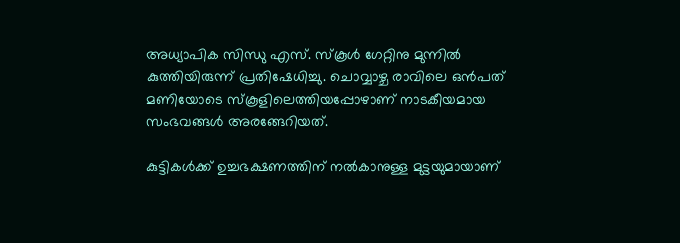അധ്യാപിക സിന്ധു എസ്. സ്‌കൂള്‍ ഗേറ്റിനു മുന്നില്‍ കുത്തിയിരുന്ന് പ്രതിഷേധിച്ചു. ചൊവ്വാഴ്ച രാവിലെ ഒന്‍പത് മണിയോടെ സ്‌കൂളിലെത്തിയപ്പോഴാണ് നാടകീയമായ സംഭവങ്ങള്‍ അരങ്ങേറിയത്.

കുട്ടികള്‍ക്ക് ഉച്ചഭക്ഷണത്തിന് നല്‍കാനുള്ള മുട്ടയുമായാണ്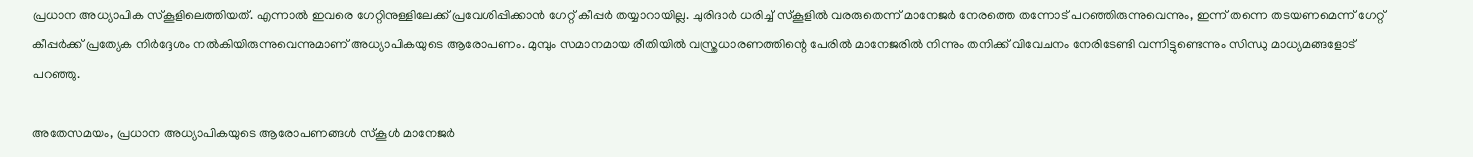പ്രധാന അധ്യാപിക സ്‌കൂളിലെത്തിയത്. എന്നാല്‍ ഇവരെ ഗേറ്റിനുള്ളിലേക്ക് പ്രവേശിപ്പിക്കാന്‍ ഗേറ്റ് കീപ്പര്‍ തയ്യാറായില്ല. ചുരിദാര്‍ ധരിച്ച് സ്‌കൂളില്‍ വരരുതെന്ന് മാനേജര്‍ നേരത്തെ തന്നോട് പറഞ്ഞിരുന്നുവെന്നും, ഇന്ന് തന്നെ തടയണമെന്ന് ഗേറ്റ് കീപ്പര്‍ക്ക് പ്രത്യേക നിര്‍ദ്ദേശം നല്‍കിയിരുന്നുവെന്നുമാണ് അധ്യാപികയുടെ ആരോപണം. മുമ്പും സമാനമായ രീതിയില്‍ വസ്ത്രധാരണത്തിന്റെ പേരില്‍ മാനേജരില്‍ നിന്നും തനിക്ക് വിവേചനം നേരിടേണ്ടി വന്നിട്ടുണ്ടെന്നും സിന്ധു മാധ്യമങ്ങളോട് പറഞ്ഞു.

അതേസമയം, പ്രധാന അധ്യാപികയുടെ ആരോപണങ്ങള്‍ സ്‌കൂള്‍ മാനേജര്‍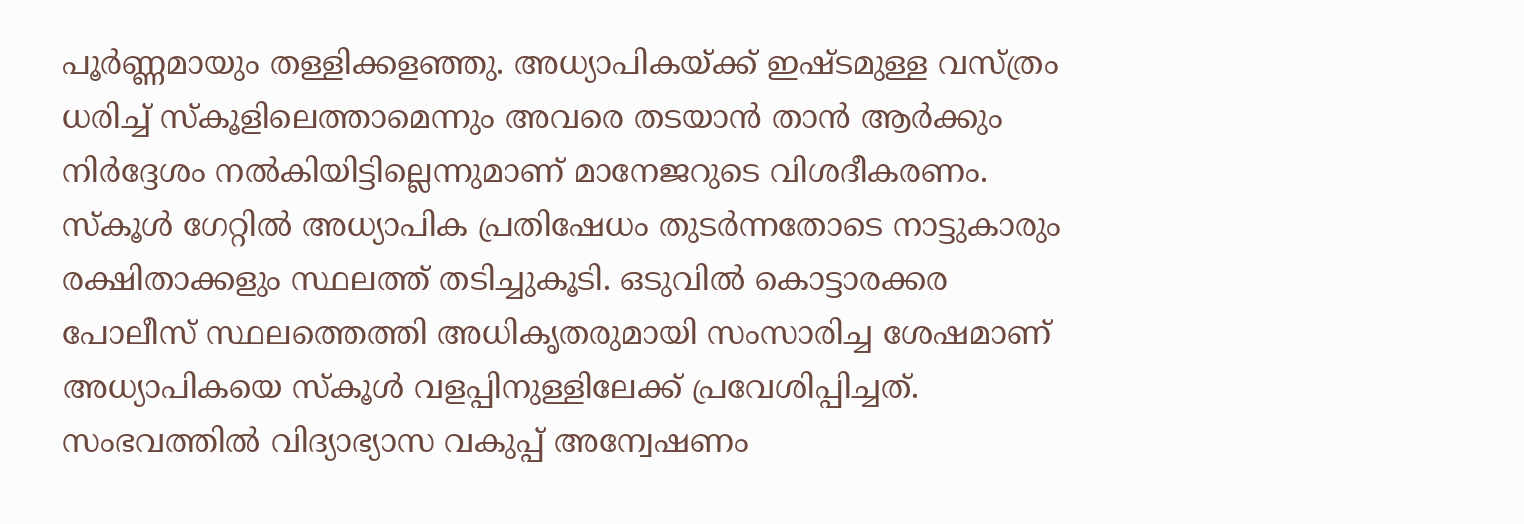പൂര്‍ണ്ണമായും തള്ളിക്കളഞ്ഞു. അധ്യാപികയ്ക്ക് ഇഷ്ടമുള്ള വസ്ത്രം ധരിച്ച് സ്‌കൂളിലെത്താമെന്നും അവരെ തടയാന്‍ താന്‍ ആര്‍ക്കും നിര്‍ദ്ദേശം നല്‍കിയിട്ടില്ലെന്നുമാണ് മാനേജറുടെ വിശദീകരണം. സ്‌കൂള്‍ ഗേറ്റില്‍ അധ്യാപിക പ്രതിഷേധം തുടര്‍ന്നതോടെ നാട്ടുകാരും രക്ഷിതാക്കളും സ്ഥലത്ത് തടിച്ചുകൂടി. ഒടുവില്‍ കൊട്ടാരക്കര പോലീസ് സ്ഥലത്തെത്തി അധികൃതരുമായി സംസാരിച്ച ശേഷമാണ് അധ്യാപികയെ സ്‌കൂള്‍ വളപ്പിനുള്ളിലേക്ക് പ്രവേശിപ്പിച്ചത്. സംഭവത്തില്‍ വിദ്യാഭ്യാസ വകുപ്പ് അന്വേഷണം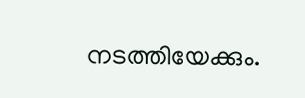നടത്തിയേക്കും.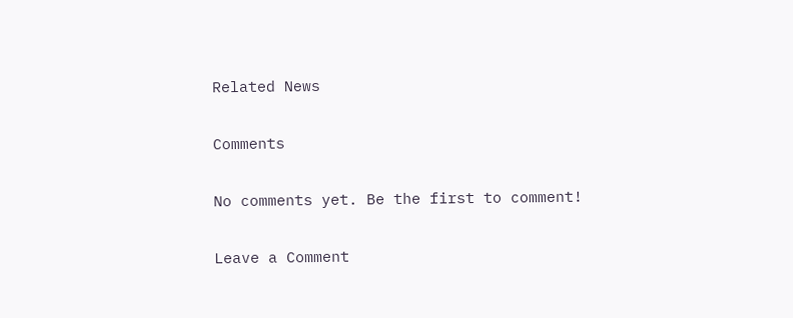Related News

Comments

No comments yet. Be the first to comment!

Leave a Comment